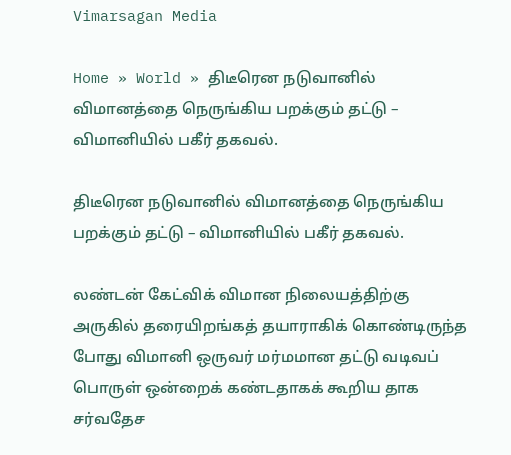Vimarsagan Media

Home » World » திடீரென நடுவானில் விமானத்தை நெருங்கிய பறக்கும் தட்டு – விமானியில் பகீர் தகவல்.

திடீரென நடுவானில் விமானத்தை நெருங்கிய பறக்கும் தட்டு – விமானியில் பகீர் தகவல்.

லண்டன் கேட்விக் விமான நிலையத்திற்கு அருகில் தரையிறங்கத் தயாராகிக் கொண்டிருந்த போது விமானி ஒருவர் மர்மமான தட்டு வடிவப் பொருள் ஒன்றைக் கண்டதாகக் கூறிய தாக சர்வதேச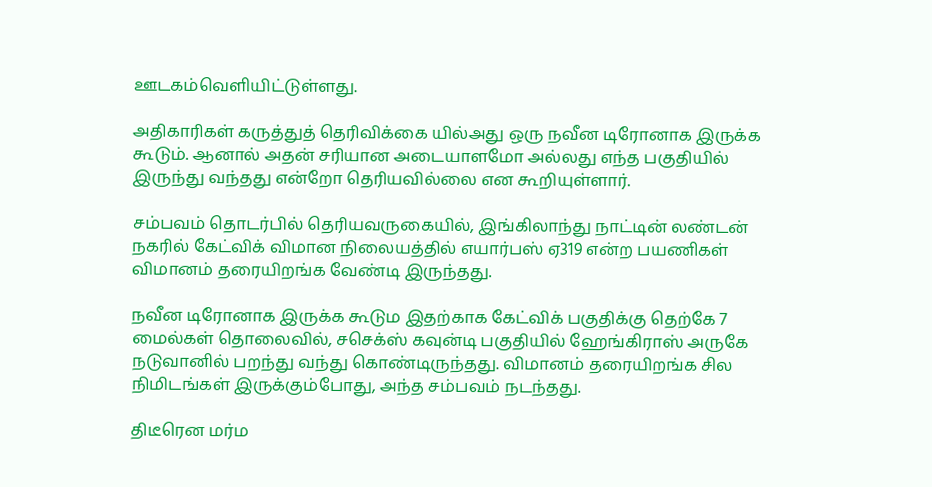ஊடகம்வெளியிட்டுள்ளது.

அதிகாரிகள் கருத்துத் தெரிவிக்கை யில்அது ஒரு நவீன டிரோனாக இருக்க கூடும். ஆனால் அதன் சரியான அடையாளமோ அல்லது எந்த பகுதியில் இருந்து வந்தது என்றோ தெரியவில்லை என கூறியுள்ளார்.

சம்பவம் தொடர்பில் தெரியவருகையில், இங்கிலாந்து நாட்டின் லண்டன் நகரில் கேட்விக் விமான நிலையத்தில் எயார்பஸ் ஏ319 என்ற பயணிகள் விமானம் தரையிறங்க வேண்டி இருந்தது.

நவீன டிரோனாக இருக்க கூடும இதற்காக கேட்விக் பகுதிக்கு தெற்கே 7 மைல்கள் தொலைவில், சசெக்ஸ் கவுன்டி பகுதியில் ஹேங்கிராஸ் அருகே நடுவானில் பறந்து வந்து கொண்டிருந்தது. விமானம் தரையிறங்க சில நிமிடங்கள் இருக்கும்போது, அந்த சம்பவம் நடந்தது.

திடீரென மர்ம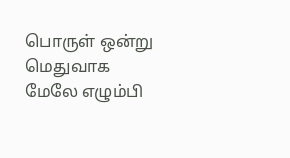பொருள் ஒன்று மெதுவாக மேலே எழும்பி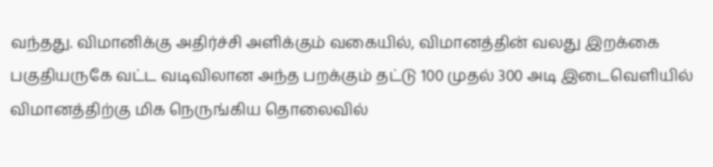வந்தது. விமானிக்கு அதிர்ச்சி அளிக்கும் வகையில், விமானத்தின் வலது இறக்கை பகுதியருகே வட்ட வடிவிலான அந்த பறக்கும் தட்டு 100 முதல் 300 அடி இடைவெளியில் விமானத்திற்கு மிக நெருங்கிய தொலைவில்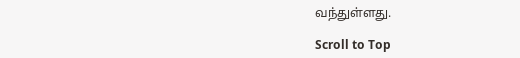வந்துள்ளது.

Scroll to Top